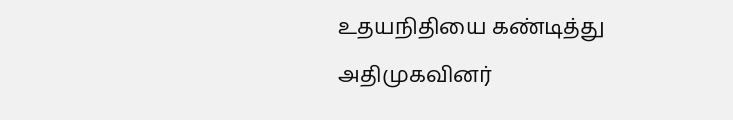உதயநிதியை கண்டித்து அதிமுகவினர்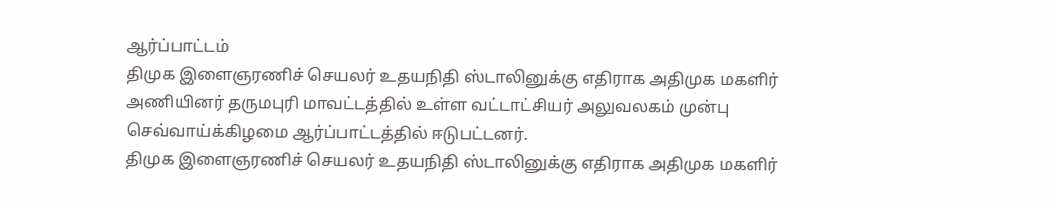ஆர்ப்பாட்டம்
திமுக இளைஞரணிச் செயலர் உதயநிதி ஸ்டாலினுக்கு எதிராக அதிமுக மகளிர் அணியினர் தருமபுரி மாவட்டத்தில் உள்ள வட்டாட்சியர் அலுவலகம் முன்பு செவ்வாய்க்கிழமை ஆர்ப்பாட்டத்தில் ஈடுபட்டனர்.
திமுக இளைஞரணிச் செயலர் உதயநிதி ஸ்டாலினுக்கு எதிராக அதிமுக மகளிர்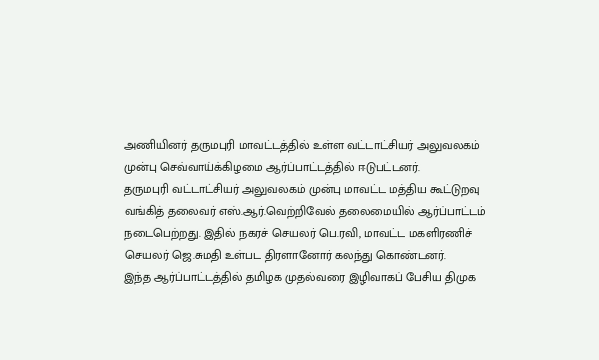அணியினர் தருமபுரி மாவட்டத்தில் உள்ள வட்டாட்சியர் அலுவலகம் முன்பு செவ்வாய்க்கிழமை ஆர்ப்பாட்டத்தில் ஈடுபட்டனர்.
தருமபுரி வட்டாட்சியர் அலுவலகம் முன்பு மாவட்ட மத்திய கூட்டுறவு வங்கித் தலைவர் எஸ்.ஆர்.வெற்றிவேல் தலைமையில் ஆர்ப்பாட்டம் நடைபெற்றது. இதில் நகரச் செயலர் பெ.ரவி, மாவட்ட மகளிரணிச் செயலர் ஜெ.சுமதி உள்பட திரளானோர் கலந்து கொண்டனர்.
இந்த ஆர்ப்பாட்டத்தில் தமிழக முதல்வரை இழிவாகப் பேசிய திமுக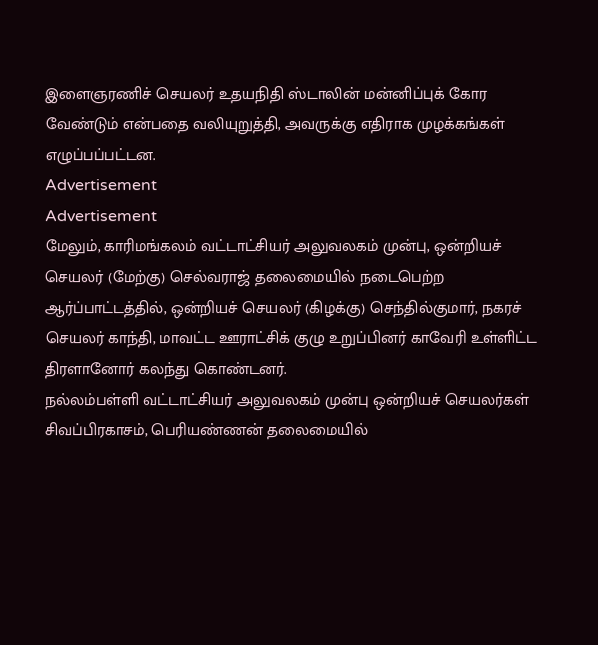இளைஞரணிச் செயலர் உதயநிதி ஸ்டாலின் மன்னிப்புக் கோர வேண்டும் என்பதை வலியுறுத்தி, அவருக்கு எதிராக முழக்கங்கள் எழுப்பப்பட்டன.
Advertisement
Advertisement
மேலும், காரிமங்கலம் வட்டாட்சியர் அலுவலகம் முன்பு, ஒன்றியச் செயலர் (மேற்கு) செல்வராஜ் தலைமையில் நடைபெற்ற ஆர்ப்பாட்டத்தில், ஒன்றியச் செயலர் (கிழக்கு) செந்தில்குமார், நகரச் செயலர் காந்தி, மாவட்ட ஊராட்சிக் குழு உறுப்பினர் காவேரி உள்ளிட்ட திரளானோர் கலந்து கொண்டனர்.
நல்லம்பள்ளி வட்டாட்சியர் அலுவலகம் முன்பு ஒன்றியச் செயலர்கள் சிவப்பிரகாசம், பெரியண்ணன் தலைமையில்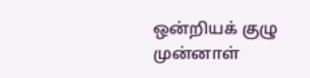ஒன்றியக் குழு முன்னாள்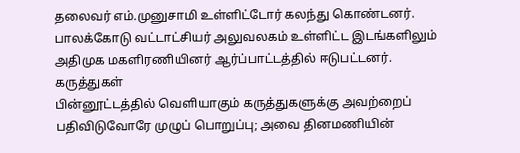தலைவர் எம்.முனுசாமி உள்ளிட்டோர் கலந்து கொண்டனர். பாலக்கோடு வட்டாட்சியர் அலுவலகம் உள்ளிட்ட இடங்களிலும் அதிமுக மகளிரணியினர் ஆர்ப்பாட்டத்தில் ஈடுபட்டனர்.
கருத்துகள்
பின்னூட்டத்தில் வெளியாகும் கருத்துகளுக்கு அவற்றைப் பதிவிடுவோரே முழுப் பொறுப்பு; அவை தினமணியின்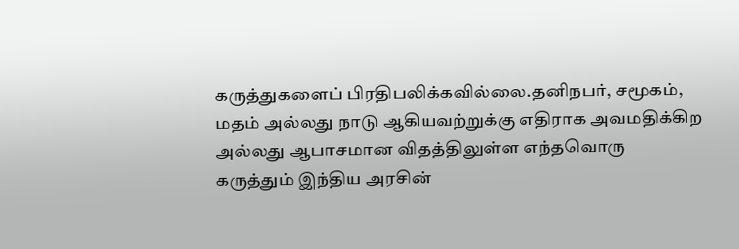கருத்துகளைப் பிரதிபலிக்கவில்லை.தனிநபர், சமூகம், மதம் அல்லது நாடு ஆகியவற்றுக்கு எதிராக அவமதிக்கிற அல்லது ஆபாசமான விதத்திலுள்ள எந்தவொரு கருத்தும் இந்திய அரசின்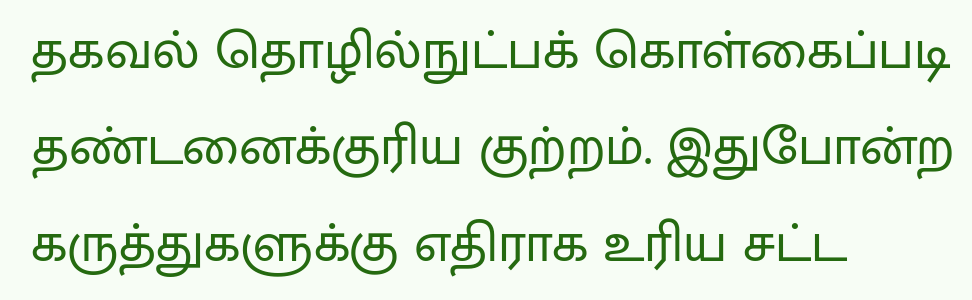தகவல் தொழில்நுட்பக் கொள்கைப்படி தண்டனைக்குரிய குற்றம். இதுபோன்ற கருத்துகளுக்கு எதிராக உரிய சட்ட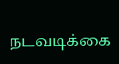நடவடிக்கை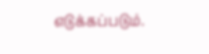எடுக்கப்படும்.